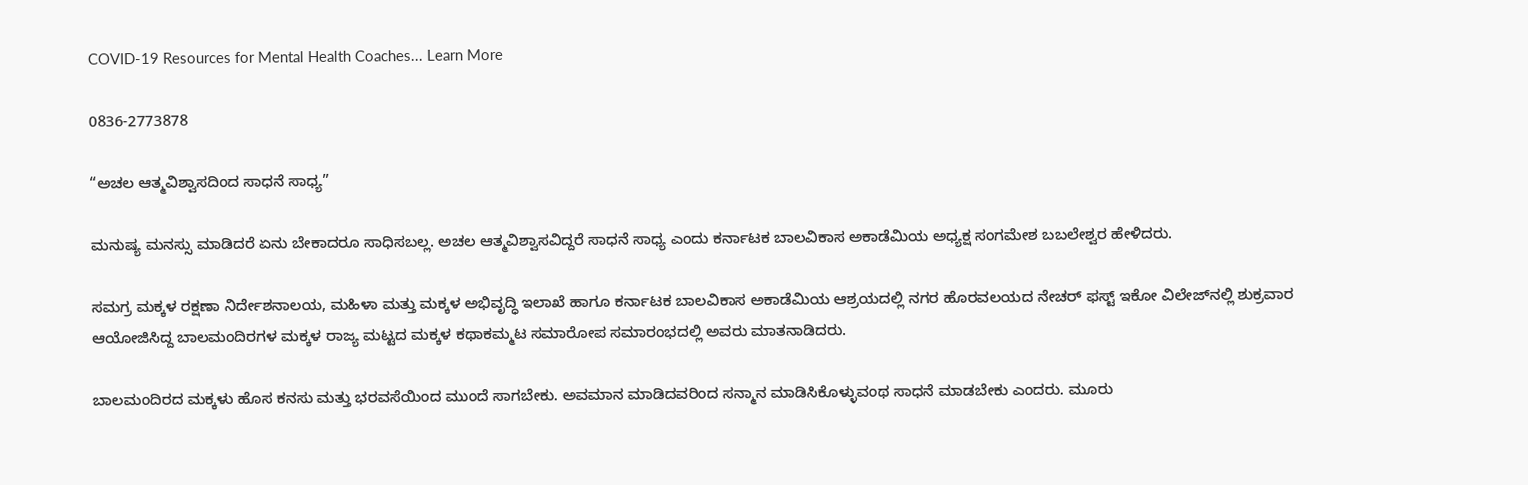COVID-19 Resources for Mental Health Coaches... Learn More

0836-2773878

“ಅಚಲ ಆತ್ಮವಿಶ್ವಾಸದಿಂದ ಸಾಧನೆ ಸಾಧ್ಯ”

ಮನುಷ್ಯ ಮನಸ್ಸು ಮಾಡಿದರೆ ಏನು ಬೇಕಾದರೂ ಸಾಧಿಸಬಲ್ಲ. ಅಚಲ ಆತ್ಮವಿಶ್ವಾಸವಿದ್ದರೆ ಸಾಧನೆ ಸಾಧ್ಯ ಎಂದು ಕರ್ನಾಟಕ ಬಾಲವಿಕಾಸ ಅಕಾಡೆಮಿಯ ಅಧ್ಯಕ್ಷ ಸಂಗಮೇಶ ಬಬಲೇಶ್ವರ ಹೇಳಿದರು.

ಸಮಗ್ರ ಮಕ್ಕಳ ರಕ್ಷಣಾ ನಿರ್ದೇಶನಾಲಯ, ಮಹಿಳಾ ಮತ್ತು ಮಕ್ಕಳ ಅಭಿವೃದ್ಧಿ ಇಲಾಖೆ ಹಾಗೂ ಕರ್ನಾಟಕ ಬಾಲವಿಕಾಸ ಅಕಾಡೆಮಿಯ ಆಶ್ರಯದಲ್ಲಿ ನಗರ ಹೊರವಲಯದ ನೇಚರ್ ಫಸ್ಟ್ ಇಕೋ ವಿಲೇಜ್‌ನಲ್ಲಿ ಶುಕ್ರವಾರ ಆಯೋಜಿಸಿದ್ದ ಬಾಲಮಂದಿರಗಳ ಮಕ್ಕಳ ರಾಜ್ಯ ಮಟ್ಟದ ಮಕ್ಕಳ ಕಥಾಕಮ್ಮಟ ಸಮಾರೋಪ ಸಮಾರಂಭದಲ್ಲಿ ಅವರು ಮಾತನಾಡಿದರು.

ಬಾಲಮಂದಿರದ ಮಕ್ಕಳು ಹೊಸ ಕನಸು ಮತ್ತು ಭರವಸೆಯಿಂದ ಮುಂದೆ ಸಾಗಬೇಕು. ಅವಮಾನ ಮಾಡಿದವರಿಂದ ಸನ್ಮಾನ ಮಾಡಿಸಿಕೊಳ್ಳುವಂಥ ಸಾಧನೆ ಮಾಡಬೇಕು ಎಂದರು. ಮೂರು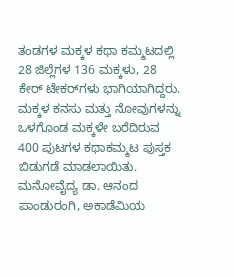ತಂಡಗಳ ಮಕ್ಕಳ ಕಥಾ ಕಮ್ಮಟದಲ್ಲಿ 28 ಜಿಲ್ಲೆಗಳ 136 ಮಕ್ಕಳು, 28 ಕೇ‌ರ್ ಟೇಕರ್‌ಗಳು ಭಾಗಿಯಾಗಿದ್ದರು. ಮಕ್ಕಳ ಕನಸು ಮತ್ತು ನೋವುಗಳನ್ನು ಒಳಗೊಂಡ ಮಕ್ಕಳೇ ಬರೆದಿರುವ 400 ಪುಟಗಳ ಕಥಾಕಮ್ಮಟ ಪುಸ್ತಕ ಬಿಡುಗಡೆ ಮಾಡಲಾಯಿತು. ಮನೋವೈದ್ಯ ಡಾ. ಆನಂದ ಪಾಂಡುರಂಗಿ, ಅಕಾಡೆಮಿಯ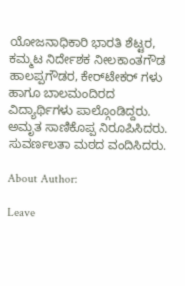ಯೋಜನಾಧಿಕಾರಿ ಭಾರತಿ ಶೆಟ್ಟರ, ಕಮ್ಮಟ ನಿರ್ದೇಶಕ ನೀಲಕಾಂತಗೌಡ ಹಾಲಪ್ಪಗೌಡರ, ಕೇರ್‌ಟೇಕರ್ ಗಳು ಹಾಗೂ ಬಾಲಮಂದಿರದ ವಿದ್ಯಾರ್ಥಿಗಳು ಪಾಲ್ಗೊಂಡಿದ್ದರು. ಅಮೃತ ಸಾಣಿಕೊಪ್ಪ ನಿರೂಪಿಸಿದರು. ಸುವರ್ಣಲತಾ ಮಠದ ವಂದಿಸಿದರು.

About Author:

Leave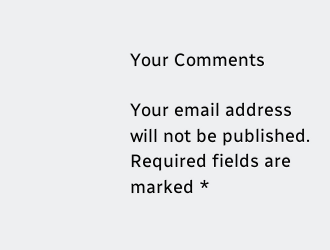Your Comments

Your email address will not be published. Required fields are marked *